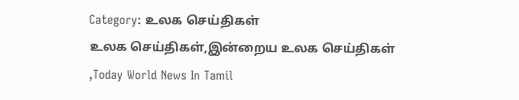Category: உலக செய்திகள்
உலக செய்திகள்,இன்றைய உலக செய்திகள் ,Today World News In Tamil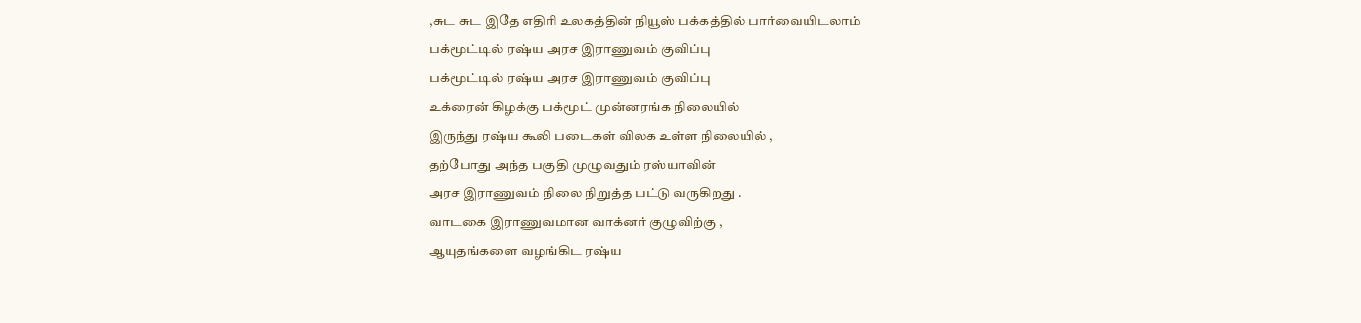,சுட சுட இதே எதிரி உலகத்தின் நியூஸ் பக்கத்தில் பார்வையிடலாம்
பக்மூட்டில் ரஷ்ய அரச இராணுவம் குவிப்பு
பக்மூட்டில் ரஷ்ய அரச இராணுவம் குவிப்பு
உக்ரைன் கிழக்கு பக்மூட் முன்னரங்க நிலையில்
இருந்து ரஷ்ய கூலி படைகள் விலக உள்ள நிலையில் ,
தற்போது அந்த பகுதி முழுவதும் ரஸ்யாவின்
அரச இராணுவம் நிலை நிறுத்த பட்டு வருகிறது .
வாடகை இராணுவமான வாக்னர் குழுவிற்கு ,
ஆயுதங்களை வழங்கிட ரஷ்ய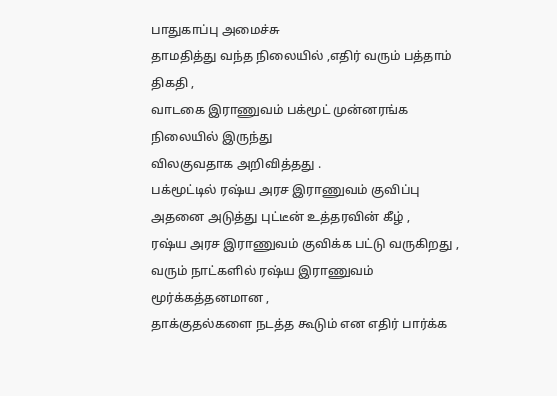பாதுகாப்பு அமைச்சு
தாமதித்து வந்த நிலையில் ,எதிர் வரும் பத்தாம் திகதி ,
வாடகை இராணுவம் பக்மூட் முன்னரங்க நிலையில் இருந்து
விலகுவதாக அறிவித்தது .
பக்மூட்டில் ரஷ்ய அரச இராணுவம் குவிப்பு
அதனை அடுத்து புட்டீன் உத்தரவின் கீழ் ,
ரஷ்ய அரச இராணுவம் குவிக்க பட்டு வருகிறது ,
வரும் நாட்களில் ரஷ்ய இராணுவம் மூர்க்கத்தனமான ,
தாக்குதல்களை நடத்த கூடும் என எதிர் பார்க்க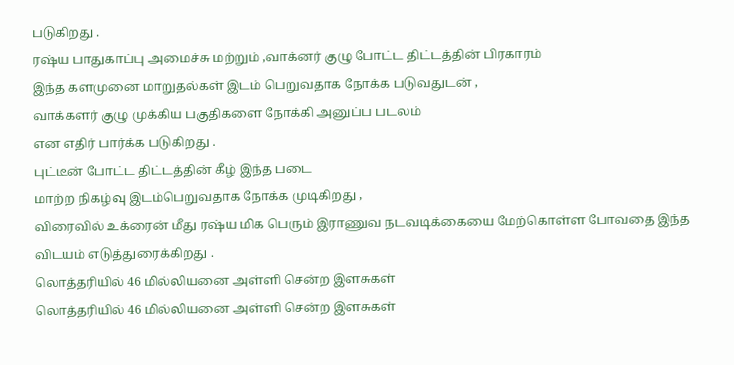படுகிறது .
ரஷ்ய பாதுகாப்பு அமைச்சு மற்றும் ,வாக்னர் குழு போட்ட திட்டத்தின் பிரகாரம்
இந்த களமுனை மாறுதல்கள் இடம் பெறுவதாக நோக்க படுவதுடன் ,
வாக்களர் குழு முக்கிய பகுதிகளை நோக்கி அனுப்ப படலம்
என எதிர் பார்க்க படுகிறது .
புட்டீன் போட்ட திட்டத்தின் கீழ் இந்த படை
மாற்ற நிகழ்வு இடம்பெறுவதாக நோக்க முடிகிறது ,
விரைவில் உக்ரைன் மீது ரஷ்ய மிக பெரும் இராணுவ நடவடிக்கையை மேற்கொள்ள போவதை இந்த விடயம் எடுத்துரைக்கிறது .
லொத்தரியில் 46 மில்லியனை அள்ளி சென்ற இளசுகள்
லொத்தரியில் 46 மில்லியனை அள்ளி சென்ற இளசுகள்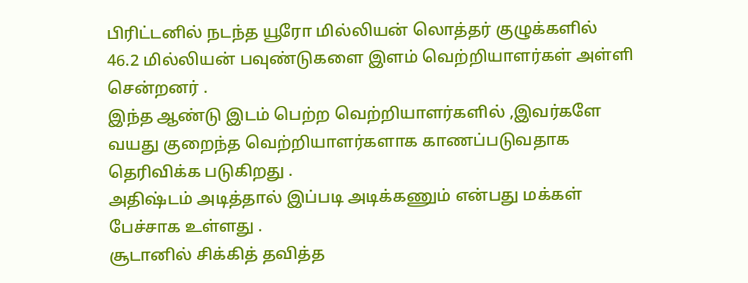பிரிட்டனில் நடந்த யூரோ மில்லியன் லொத்தர் குழுக்களில்
46.2 மில்லியன் பவுண்டுகளை இளம் வெற்றியாளர்கள் அள்ளி
சென்றனர் .
இந்த ஆண்டு இடம் பெற்ற வெற்றியாளர்களில் ,இவர்களே
வயது குறைந்த வெற்றியாளர்களாக காணப்படுவதாக
தெரிவிக்க படுகிறது .
அதிஷ்டம் அடித்தால் இப்படி அடிக்கணும் என்பது மக்கள்
பேச்சாக உள்ளது .
சூடானில் சிக்கித் தவித்த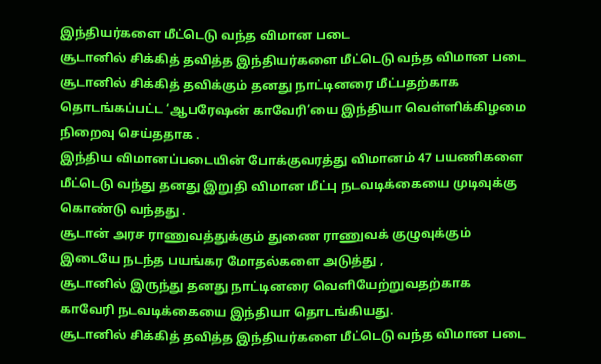இந்தியர்களை மீட்டெடு வந்த விமான படை
சூடானில் சிக்கித் தவித்த இந்தியர்களை மீட்டெடு வந்த விமான படை
சூடானில் சிக்கித் தவிக்கும் தனது நாட்டினரை மீட்பதற்காக
தொடங்கப்பட்ட ‘ஆபரேஷன் காவேரி’யை இந்தியா வெள்ளிக்கிழமை
நிறைவு செய்ததாக .
இந்திய விமானப்படையின் போக்குவரத்து விமானம் 47 பயணிகளை
மீட்டெடு வந்து தனது இறுதி விமான மீட்பு நடவடிக்கையை முடிவுக்கு கொண்டு வந்தது .
சூடான் அரச ராணுவத்துக்கும் துணை ராணுவக் குழுவுக்கும்
இடையே நடந்த பயங்கர மோதல்களை அடுத்து ,
சூடானில் இருந்து தனது நாட்டினரை வெளியேற்றுவதற்காக
காவேரி நடவடிக்கையை இந்தியா தொடங்கியது.
சூடானில் சிக்கித் தவித்த இந்தியர்களை மீட்டெடு வந்த விமான படை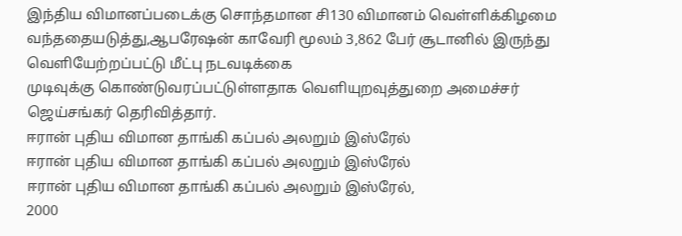இந்திய விமானப்படைக்கு சொந்தமான சி130 விமானம் வெள்ளிக்கிழமை வந்ததையடுத்து,ஆபரேஷன் காவேரி மூலம் 3,862 பேர் சூடானில் இருந்து வெளியேற்றப்பட்டு மீட்பு நடவடிக்கை
முடிவுக்கு கொண்டுவரப்பட்டுள்ளதாக வெளியுறவுத்துறை அமைச்சர் ஜெய்சங்கர் தெரிவித்தார்.
ஈரான் புதிய விமான தாங்கி கப்பல் அலறும் இஸ்ரேல்
ஈரான் புதிய விமான தாங்கி கப்பல் அலறும் இஸ்ரேல்
ஈரான் புதிய விமான தாங்கி கப்பல் அலறும் இஸ்ரேல்,
2000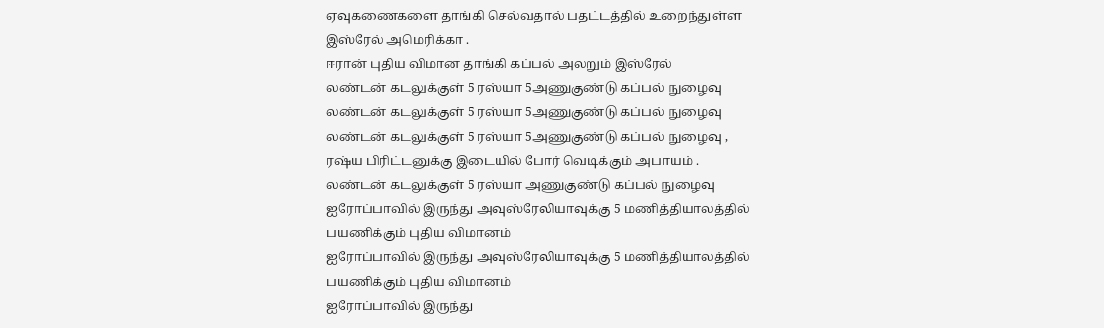ஏவுகணைகளை தாங்கி செல்வதால் பதட்டத்தில் உறைந்துள்ள
இஸ்ரேல் அமெரிக்கா .
ஈரான் புதிய விமான தாங்கி கப்பல் அலறும் இஸ்ரேல்
லண்டன் கடலுக்குள் 5 ரஸ்யா 5அணுகுண்டு கப்பல் நுழைவு
லண்டன் கடலுக்குள் 5 ரஸ்யா 5அணுகுண்டு கப்பல் நுழைவு
லண்டன் கடலுக்குள் 5 ரஸ்யா 5அணுகுண்டு கப்பல் நுழைவு ,
ரஷ்ய பிரிட்டனுக்கு இடையில் போர் வெடிக்கும் அபாயம் .
லண்டன் கடலுக்குள் 5 ரஸ்யா அணுகுண்டு கப்பல் நுழைவு
ஐரோப்பாவில் இருந்து அவுஸ்ரேலியாவுக்கு 5 மணித்தியாலத்தில் பயணிக்கும் புதிய விமானம்
ஐரோப்பாவில் இருந்து அவுஸ்ரேலியாவுக்கு 5 மணித்தியாலத்தில் பயணிக்கும் புதிய விமானம்
ஐரோப்பாவில் இருந்து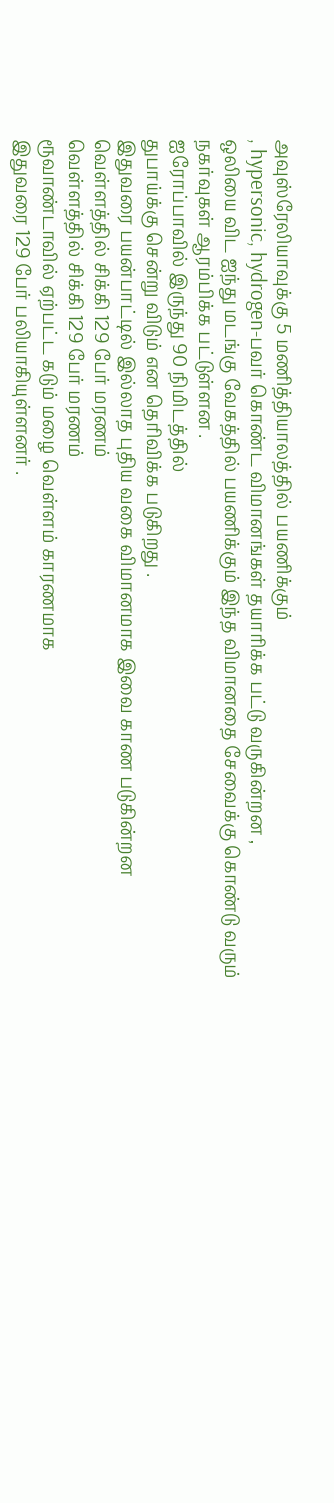அவுஸ்ரேலியாவுக்கு 5 மணித்தியாலத்தில் பயணிக்கும்
, hypersonic, hydrogen-பவர் கொண்ட விமானங்கள் தயாரிக்க பட்டு வருகின்றன ,
ஒலியை விட ஐந்து மடங்கு வேகத்தில் பயணிக்கும் இந்த விமானதை சேவைக்கு கொண்டு வரும் நகர்வுகள் ஆரம்பிக்க பட்டுள்ளன .
ஐரோப்பாவில் இருந்து 90 நிமிடத்தில்
துபாய்க்கு சென்று விடும் என தெரிவிக்க படுகிறது .
இதுவரை பயன்பாட்டில் இல்லாத புதிய வகை விமானமாக இவை காண படுகின்றன
வெள்ளத்தில் சிக்கி 129 பேர் மரணம்
வெள்ளத்தில் சிக்கி 129 பேர் மரணம்
ரூவாண்டாவில் ஏற்பட்ட கடும் மழை வெள்ளம் காரணமாக
இதுவரை 129 பேர் பலியாகியுள்ளனர் .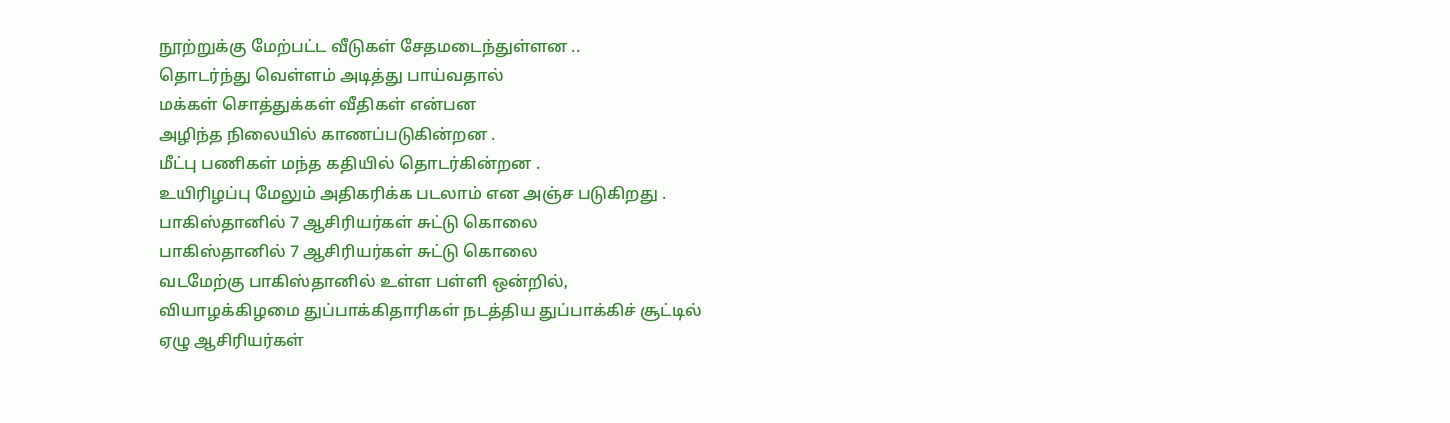நூற்றுக்கு மேற்பட்ட வீடுகள் சேதமடைந்துள்ளன ..
தொடர்ந்து வெள்ளம் அடித்து பாய்வதால்
மக்கள் சொத்துக்கள் வீதிகள் என்பன
அழிந்த நிலையில் காணப்படுகின்றன .
மீட்பு பணிகள் மந்த கதியில் தொடர்கின்றன .
உயிரிழப்பு மேலும் அதிகரிக்க படலாம் என அஞ்ச படுகிறது .
பாகிஸ்தானில் 7 ஆசிரியர்கள் சுட்டு கொலை
பாகிஸ்தானில் 7 ஆசிரியர்கள் சுட்டு கொலை
வடமேற்கு பாகிஸ்தானில் உள்ள பள்ளி ஒன்றில்,
வியாழக்கிழமை துப்பாக்கிதாரிகள் நடத்திய துப்பாக்கிச் சூட்டில்
ஏழு ஆசிரியர்கள்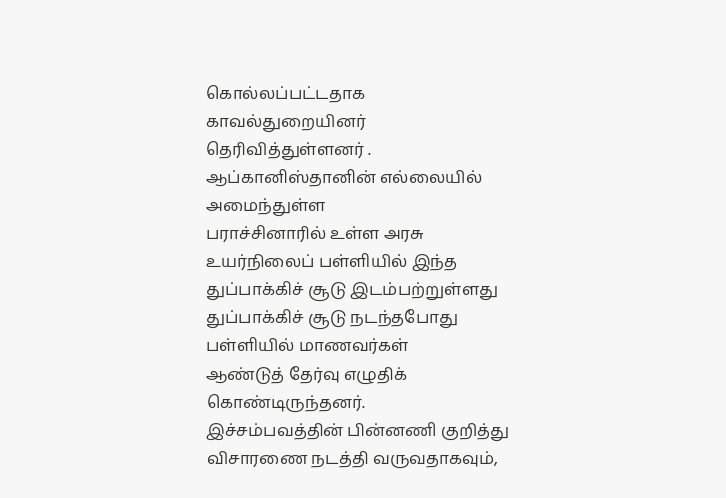கொல்லப்பட்டதாக காவல்துறையினர் தெரிவித்துள்ளனர் .
ஆப்கானிஸ்தானின் எல்லையில் அமைந்துள்ள
பராச்சினாரில் உள்ள அரசு உயர்நிலைப் பள்ளியில் இந்த
துப்பாக்கிச் சூடு இடம்பற்றுள்ளது
துப்பாக்கிச் சூடு நடந்தபோது பள்ளியில் மாணவர்கள்
ஆண்டுத் தேர்வு எழுதிக் கொண்டிருந்தனர்.
இச்சம்பவத்தின் பின்னணி குறித்து விசாரணை நடத்தி வருவதாகவும்,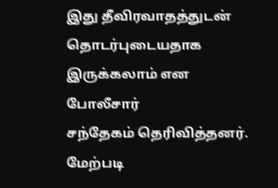இது தீவிரவாதத்துடன் தொடர்புடையதாக இருக்கலாம் என போலீசார்
சந்தேகம் தெரிவித்தனர்.
மேற்படி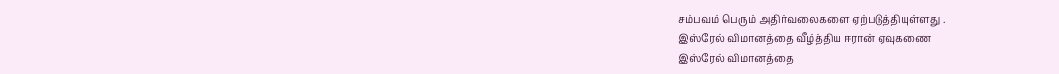சம்பவம் பெரும் அதிர்வலைகளை ஏற்படுத்தியுள்ளது .
இஸ்ரேல் விமானத்தை வீழ்த்திய ஈரான் ஏவுகணை
இஸ்ரேல் விமானத்தை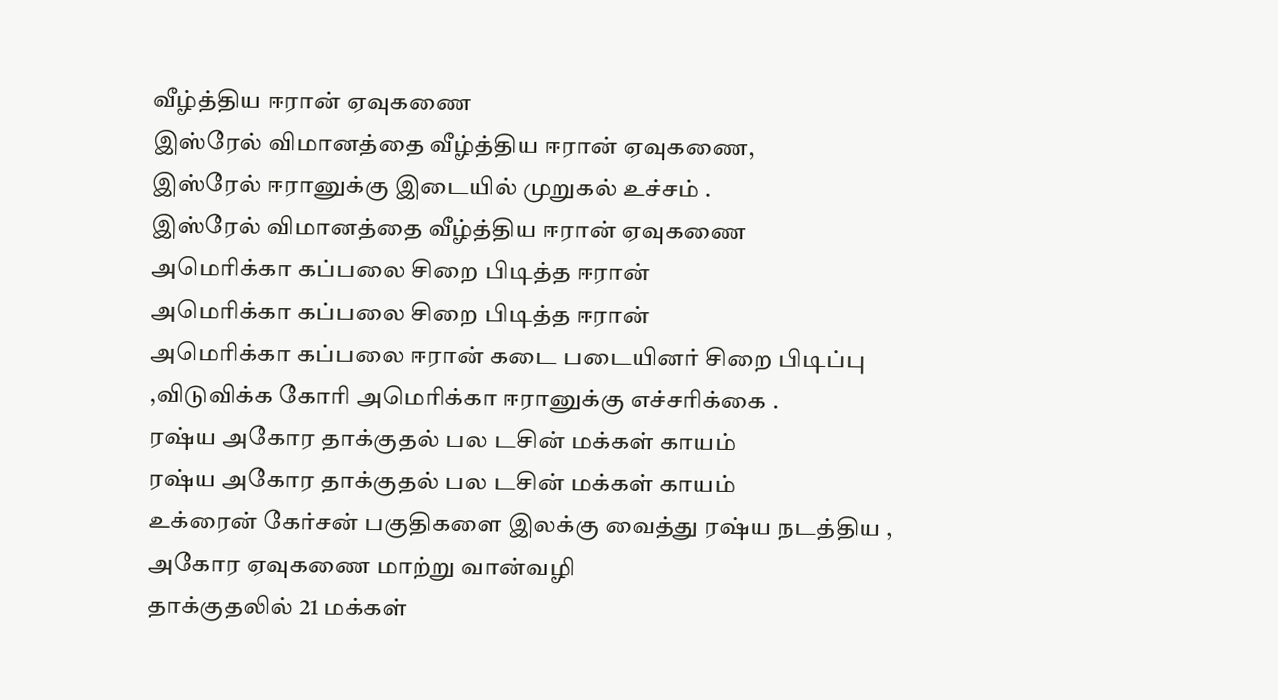வீழ்த்திய ஈரான் ஏவுகணை
இஸ்ரேல் விமானத்தை வீழ்த்திய ஈரான் ஏவுகணை,
இஸ்ரேல் ஈரானுக்கு இடையில் முறுகல் உச்சம் .
இஸ்ரேல் விமானத்தை வீழ்த்திய ஈரான் ஏவுகணை
அமெரிக்கா கப்பலை சிறை பிடித்த ஈரான்
அமெரிக்கா கப்பலை சிறை பிடித்த ஈரான்
அமெரிக்கா கப்பலை ஈரான் கடை படையினர் சிறை பிடிப்பு
,விடுவிக்க கோரி அமெரிக்கா ஈரானுக்கு எச்சரிக்கை .
ரஷ்ய அகோர தாக்குதல் பல டசின் மக்கள் காயம்
ரஷ்ய அகோர தாக்குதல் பல டசின் மக்கள் காயம்
உக்ரைன் கேர்சன் பகுதிகளை இலக்கு வைத்து ரஷ்ய நடத்திய ,
அகோர ஏவுகணை மாற்று வான்வழி
தாக்குதலில் 21 மக்கள்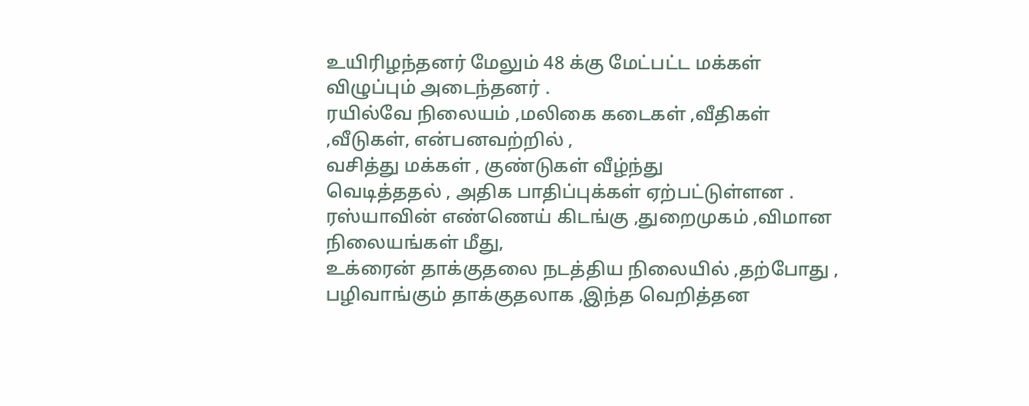உயிரிழந்தனர் மேலும் 48 க்கு மேட்பட்ட மக்கள் விழுப்பும் அடைந்தனர் .
ரயில்வே நிலையம் ,மலிகை கடைகள் ,வீதிகள் ,வீடுகள், என்பனவற்றில் ,
வசித்து மக்கள் , குண்டுகள் வீழ்ந்து
வெடித்ததல் , அதிக பாதிப்புக்கள் ஏற்பட்டுள்ளன .
ரஸ்யாவின் எண்ணெய் கிடங்கு ,துறைமுகம் ,விமான நிலையங்கள் மீது,
உக்ரைன் தாக்குதலை நடத்திய நிலையில் ,தற்போது ,
பழிவாங்கும் தாக்குதலாக ,இந்த வெறித்தன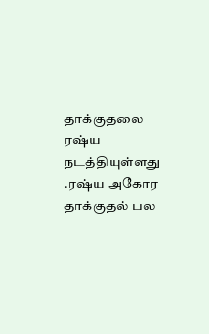தாக்குதலை ரஷ்ய நடத்தியுள்ளது
.ரஷ்ய அகோர தாக்குதல் பல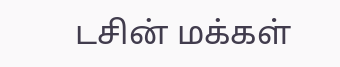டசின் மக்கள்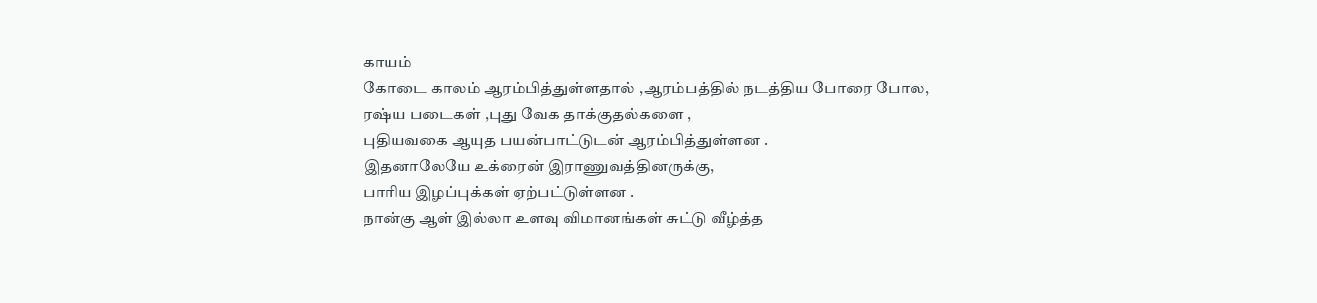காயம்
கோடை காலம் ஆரம்பித்துள்ளதால் ,ஆரம்பத்தில் நடத்திய போரை போல,
ரஷ்ய படைகள் ,புது வேக தாக்குதல்களை ,
புதியவகை ஆயுத பயன்பாட்டுடன் ஆரம்பித்துள்ளன .
இதனாலேயே உக்ரைன் இராணுவத்தினருக்கு,
பாரிய இழப்புக்கள் ஏற்பட்டுள்ளன .
நான்கு ஆள் இல்லா உளவு விமானங்கள் சுட்டு வீழ்த்த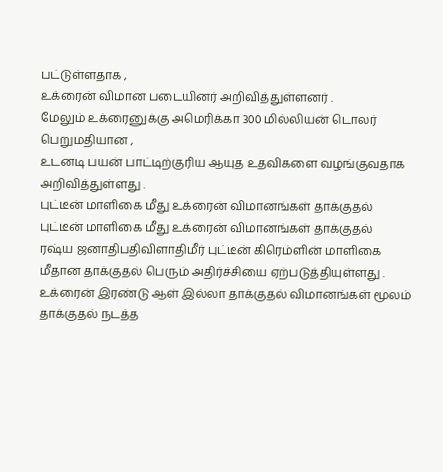பட்டுள்ளதாக ,
உக்ரைன் விமான படையினர் அறிவித்துள்ளனர் .
மேலும் உக்ரைனுக்கு அமெரிக்கா 300 மில்லியன் டொலர் பெறுமதியான ,
உடனடி பயன் பாட்டிற்குரிய ஆயுத உதவிகளை வழங்குவதாக அறிவித்துள்ளது .
புட்டீன் மாளிகை மீது உக்ரைன் விமானங்கள் தாக்குதல்
புட்டீன் மாளிகை மீது உக்ரைன் விமானங்கள் தாக்குதல்
ரஷ்ய ஜனாதிபதிவிளாதிமீர் புட்டீன் கிரெம்ளின் மாளிகை
மீதான தாக்குதல் பெரும் அதிர்ச்சியை ஏற்படுத்தியுள்ளது .
உக்ரைன் இரண்டு ஆள் இல்லா தாக்குதல் விமானங்கள் மூலம் தாக்குதல் நடத்த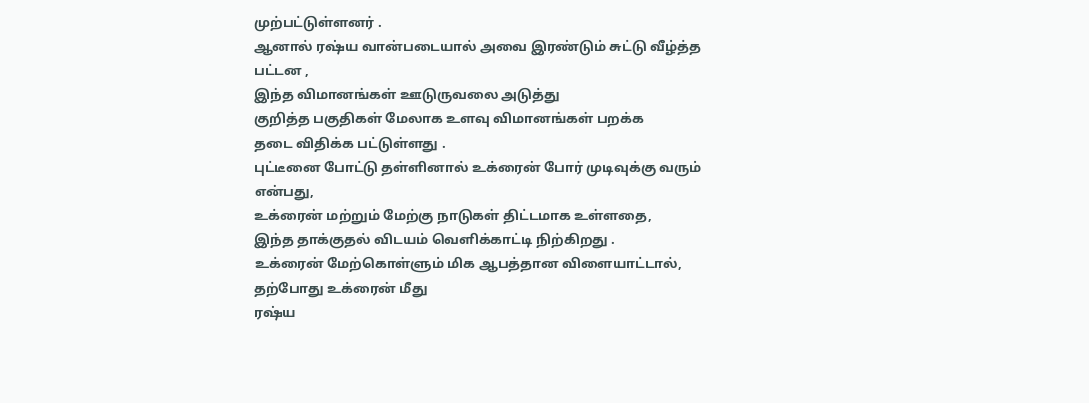முற்பட்டுள்ளனர் .
ஆனால் ரஷ்ய வான்படையால் அவை இரண்டும் சுட்டு வீழ்த்த பட்டன ,
இந்த விமானங்கள் ஊடுருவலை அடுத்து
குறித்த பகுதிகள் மேலாக உளவு விமானங்கள் பறக்க
தடை விதிக்க பட்டுள்ளது .
புட்டீனை போட்டு தள்ளினால் உக்ரைன் போர் முடிவுக்கு வரும் என்பது,
உக்ரைன் மற்றும் மேற்கு நாடுகள் திட்டமாக உள்ளதை,
இந்த தாக்குதல் விடயம் வெளிக்காட்டி நிற்கிறது .
உக்ரைன் மேற்கொள்ளும் மிக ஆபத்தான விளையாட்டால்,
தற்போது உக்ரைன் மீது
ரஷ்ய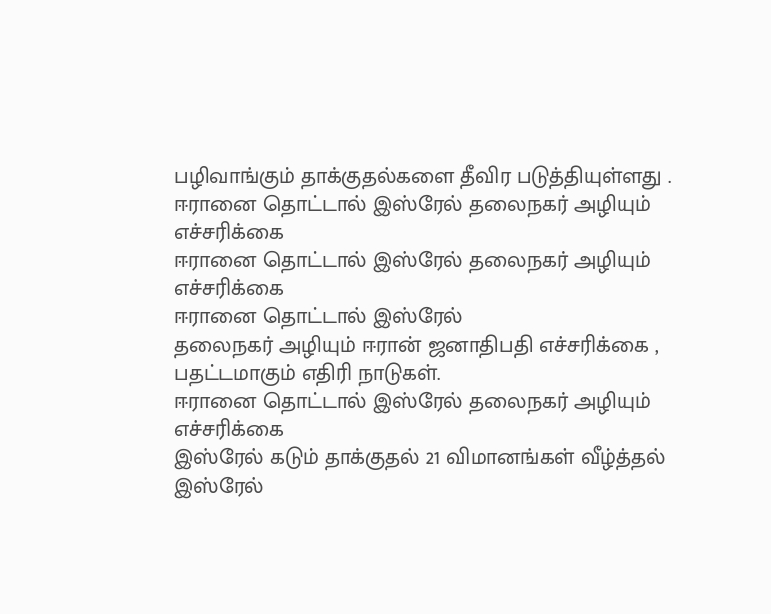பழிவாங்கும் தாக்குதல்களை தீவிர படுத்தியுள்ளது .
ஈரானை தொட்டால் இஸ்ரேல் தலைநகர் அழியும் எச்சரிக்கை
ஈரானை தொட்டால் இஸ்ரேல் தலைநகர் அழியும் எச்சரிக்கை
ஈரானை தொட்டால் இஸ்ரேல்
தலைநகர் அழியும் ஈரான் ஜனாதிபதி எச்சரிக்கை ,
பதட்டமாகும் எதிரி நாடுகள்.
ஈரானை தொட்டால் இஸ்ரேல் தலைநகர் அழியும் எச்சரிக்கை
இஸ்ரேல் கடும் தாக்குதல் 21 விமானங்கள் வீழ்த்தல்
இஸ்ரேல்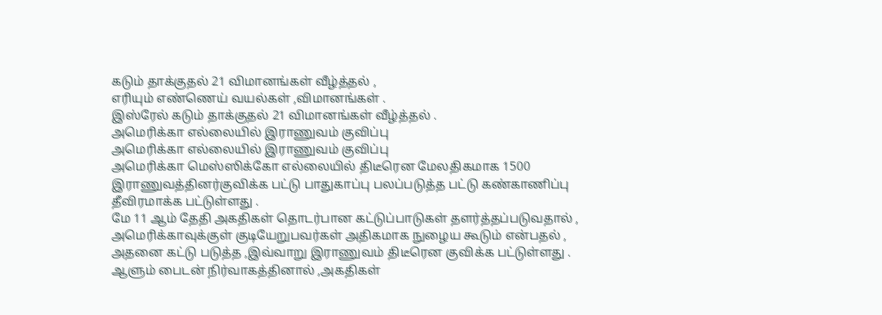கடும் தாக்குதல் 21 விமானங்கள் வீழ்த்தல் ,
எரியும் எண்ணெய் வயல்கள் ,விமானங்கள் .
இஸ்ரேல் கடும் தாக்குதல் 21 விமானங்கள் வீழ்த்தல் .
அமெரிக்கா எல்லையில் இராணுவம் குவிப்பு
அமெரிக்கா எல்லையில் இராணுவம் குவிப்பு
அமெரிக்கா மெஸ்ஸிக்கோ எல்லையில் திடீரென மேலதிகமாக 1500 இராணுவத்தினர்குவிக்க பட்டு பாதுகாப்பு பலப்படுத்த பட்டு கண்காணிப்பு தீவிரமாக்க பட்டுள்ளது .
மே 11 ஆம் தேதி அகதிகள் தொடர்பான கட்டுப்பாடுகள் தளர்த்தப்படுவதால் ,
அமெரிக்காவுக்குள் குடியேறுபவர்கள் அதிகமாக நுழைய கூடும் என்பதல் ,
அதனை கட்டு படுத்த ,இவ்வாறு இராணுவம் திடீரென குவிக்க பட்டுள்ளது .
ஆளும் பைடன் நிர்வாகத்தினால் ,அகதிகள்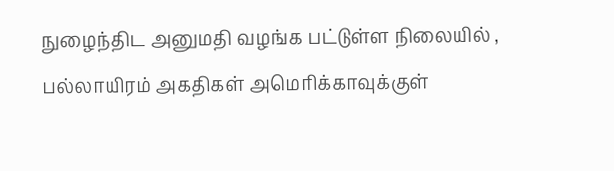நுழைந்திட அனுமதி வழங்க பட்டுள்ள நிலையில் ,
பல்லாயிரம் அகதிகள் அமெரிக்காவுக்குள்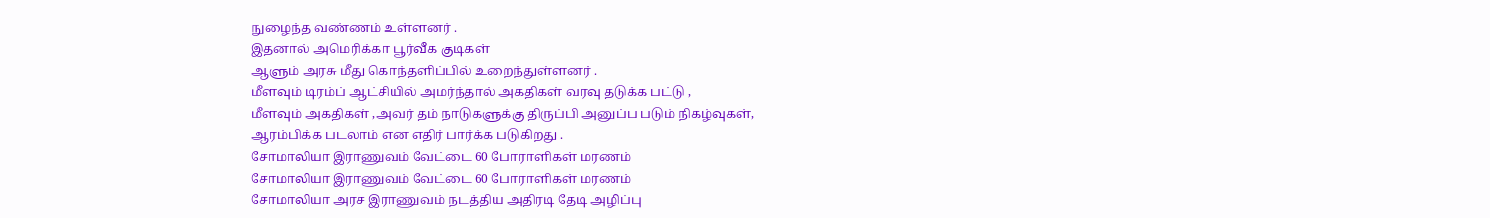நுழைந்த வண்ணம் உள்ளனர் .
இதனால் அமெரிக்கா பூர்வீக குடிகள்
ஆளும் அரசு மீது கொந்தளிப்பில் உறைந்துள்ளனர் .
மீளவும் டிரம்ப் ஆட்சியில் அமர்ந்தால் அகதிகள் வரவு தடுக்க பட்டு ,
மீளவும் அகதிகள் ,அவர் தம் நாடுகளுக்கு திருப்பி அனுப்ப படும் நிகழ்வுகள்,
ஆரம்பிக்க படலாம் என எதிர் பார்க்க படுகிறது .
சோமாலியா இராணுவம் வேட்டை 60 போராளிகள் மரணம்
சோமாலியா இராணுவம் வேட்டை 60 போராளிகள் மரணம்
சோமாலியா அரச இராணுவம் நடத்திய அதிரடி தேடி அழிப்பு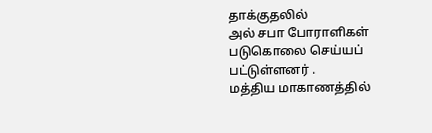தாக்குதலில்
அல் சபா போராளிகள் படுகொலை செய்யப் பட்டுள்ளனர் .
மத்திய மாகாணத்தில்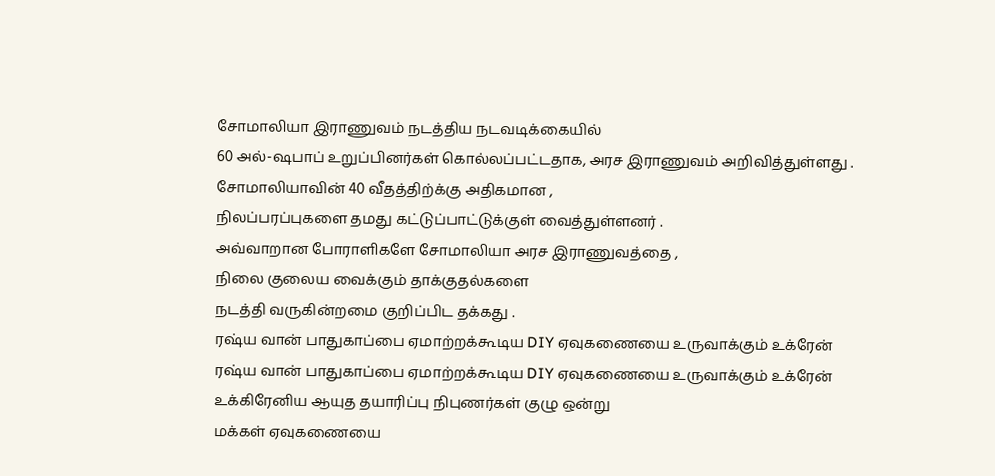சோமாலியா இராணுவம் நடத்திய நடவடிக்கையில்
60 அல்-ஷபாப் உறுப்பினர்கள் கொல்லப்பட்டதாக, அரச இராணுவம் அறிவித்துள்ளது .
சோமாலியாவின் 40 வீதத்திற்க்கு அதிகமான ,
நிலப்பரப்புகளை தமது கட்டுப்பாட்டுக்குள் வைத்துள்ளனர் .
அவ்வாறான போராளிகளே சோமாலியா அரச இராணுவத்தை ,
நிலை குலைய வைக்கும் தாக்குதல்களை
நடத்தி வருகின்றமை குறிப்பிட தக்கது .
ரஷ்ய வான் பாதுகாப்பை ஏமாற்றக்கூடிய DIY ஏவுகணையை உருவாக்கும் உக்ரேன்
ரஷ்ய வான் பாதுகாப்பை ஏமாற்றக்கூடிய DIY ஏவுகணையை உருவாக்கும் உக்ரேன்
உக்கிரேனிய ஆயுத தயாரிப்பு நிபுணர்கள் குழு ஒன்று
மக்கள் ஏவுகணையை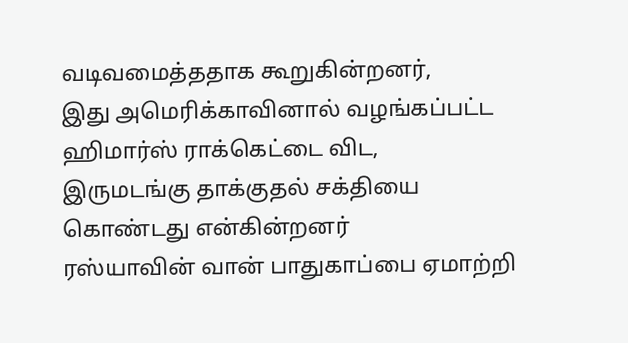வடிவமைத்ததாக கூறுகின்றனர்,
இது அமெரிக்காவினால் வழங்கப்பட்ட ஹிமார்ஸ் ராக்கெட்டை விட,
இருமடங்கு தாக்குதல் சக்தியை கொண்டது என்கின்றனர்
ரஸ்யாவின் வான் பாதுகாப்பை ஏமாற்றி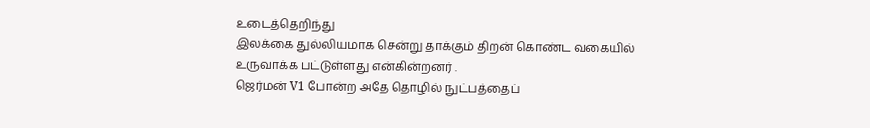உடைத்தெறிந்து
இலக்கை துல்லியமாக சென்று தாக்கும் திறன் கொண்ட வகையில்
உருவாக்க பட்டுள்ளது என்கின்றனர் .
ஜெர்மன் V1 போன்ற அதே தொழில் நுட்பத்தைப்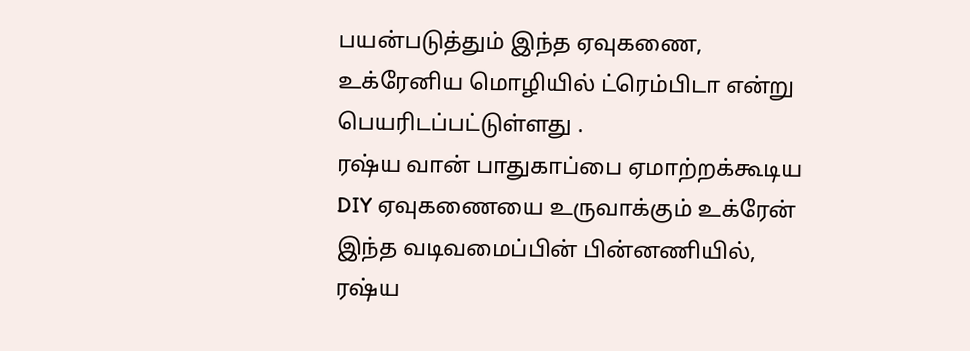பயன்படுத்தும் இந்த ஏவுகணை,
உக்ரேனிய மொழியில் ட்ரெம்பிடா என்று பெயரிடப்பட்டுள்ளது .
ரஷ்ய வான் பாதுகாப்பை ஏமாற்றக்கூடிய DIY ஏவுகணையை உருவாக்கும் உக்ரேன்
இந்த வடிவமைப்பின் பின்னணியில்,
ரஷ்ய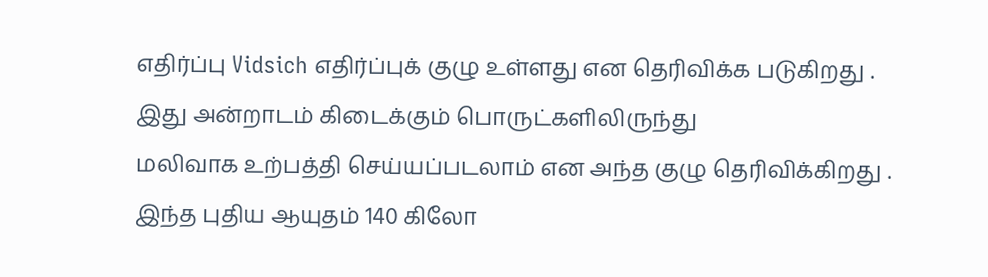எதிர்ப்பு Vidsich எதிர்ப்புக் குழு உள்ளது என தெரிவிக்க படுகிறது .
இது அன்றாடம் கிடைக்கும் பொருட்களிலிருந்து
மலிவாக உற்பத்தி செய்யப்படலாம் என அந்த குழு தெரிவிக்கிறது .
இந்த புதிய ஆயுதம் 140 கிலோ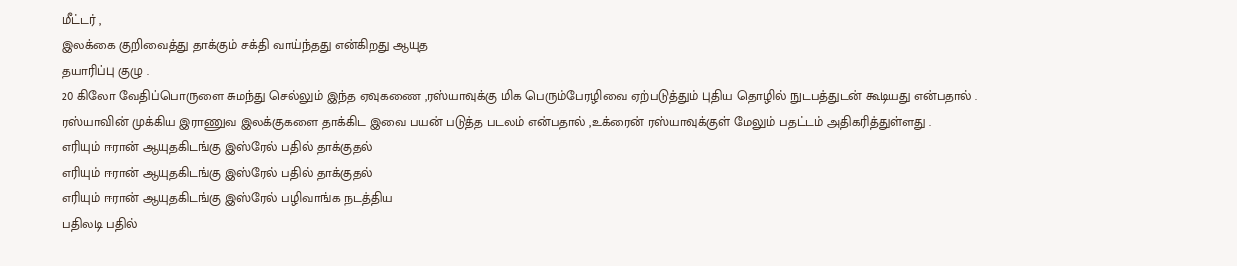மீட்டர் ,
இலக்கை குறிவைத்து தாக்கும் சக்தி வாய்ந்தது என்கிறது ஆயுத
தயாரிப்பு குழு .
20 கிலோ வேதிப்பொருளை சுமந்து செல்லும் இந்த ஏவுகணை ,ரஸ்யாவுக்கு மிக பெரும்பேரழிவை ஏற்படுத்தும் புதிய தொழில் நுடபத்துடன் கூடியது என்பதால் .
ரஸ்யாவின் முக்கிய இராணுவ இலக்குகளை தாக்கிட இவை பயன் படுத்த படலம் என்பதால் ,உக்ரைன் ரஸ்யாவுக்குள் மேலும் பதட்டம் அதிகரித்துள்ளது .
எரியும் ஈரான் ஆயுதகிடங்கு இஸ்ரேல் பதில் தாக்குதல்
எரியும் ஈரான் ஆயுதகிடங்கு இஸ்ரேல் பதில் தாக்குதல்
எரியும் ஈரான் ஆயுதகிடங்கு இஸ்ரேல் பழிவாங்க நடத்திய
பதிலடி பதில்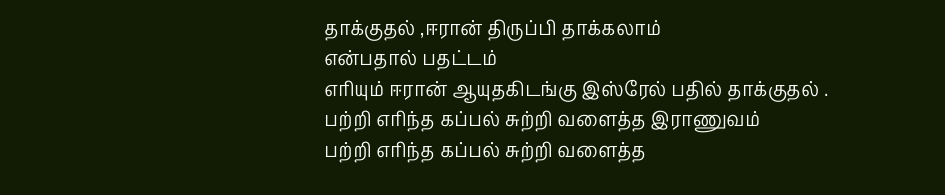தாக்குதல் ,ஈரான் திருப்பி தாக்கலாம்
என்பதால் பதட்டம்
எரியும் ஈரான் ஆயுதகிடங்கு இஸ்ரேல் பதில் தாக்குதல் .
பற்றி எரிந்த கப்பல் சுற்றி வளைத்த இராணுவம்
பற்றி எரிந்த கப்பல் சுற்றி வளைத்த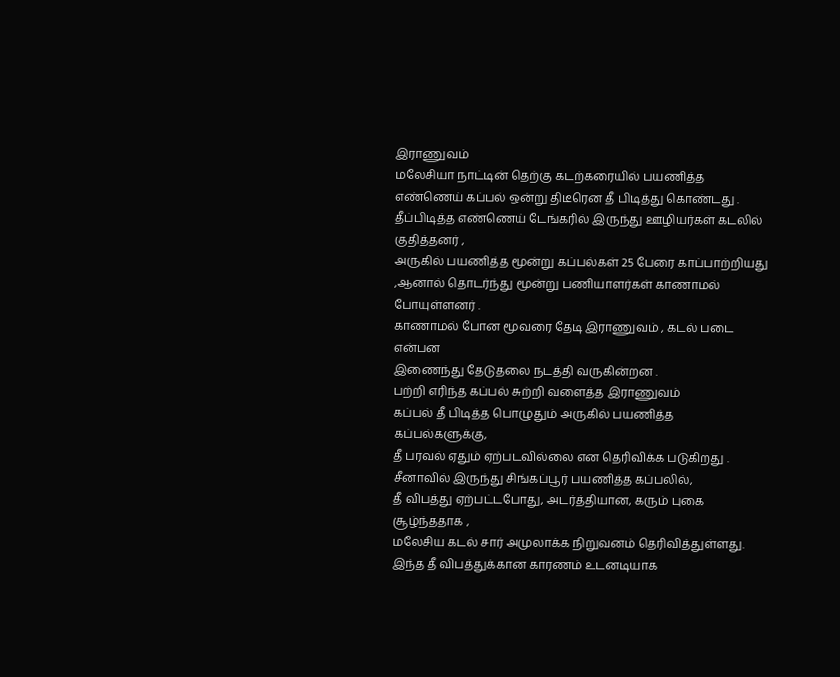இராணுவம்
மலேசியா நாட்டின் தெற்கு கடற்கரையில் பயணித்த எண்ணெய் கப்பல் ஒன்று திடீரென தீ பிடித்து கொண்டது .
தீப்பிடித்த எண்ணெய் டேங்கரில் இருந்து ஊழியர்கள் கடலில் குதித்தனர் ,
அருகில் பயணித்த மூன்று கப்பல்கள் 25 பேரை காப்பாற்றியது ,ஆனால் தொடர்ந்து மூன்று பணியாளர்கள் காணாமல் போயுள்ளனர் .
காணாமல் போன மூவரை தேடி இராணுவம் , கடல் படை என்பன
இணைந்து தேடுதலை நடத்தி வருகின்றன .
பற்றி எரிந்த கப்பல் சுற்றி வளைத்த இராணுவம்
கப்பல் தீ பிடித்த பொழுதும் அருகில் பயணித்த கப்பல்களுக்கு,
தீ பரவல் ஏதும் ஏற்படவில்லை என தெரிவிக்க படுகிறது .
சீனாவில் இருந்து சிங்கப்பூர் பயணித்த கப்பலில்,
தீ விபத்து ஏற்பட்டபோது, அடர்த்தியான, கரும் புகை சூழ்ந்ததாக ,
மலேசிய கடல் சார் அமுலாக்க நிறுவனம் தெரிவித்துள்ளது.
இந்த தீ விபத்துக்கான காரணம் உடனடியாக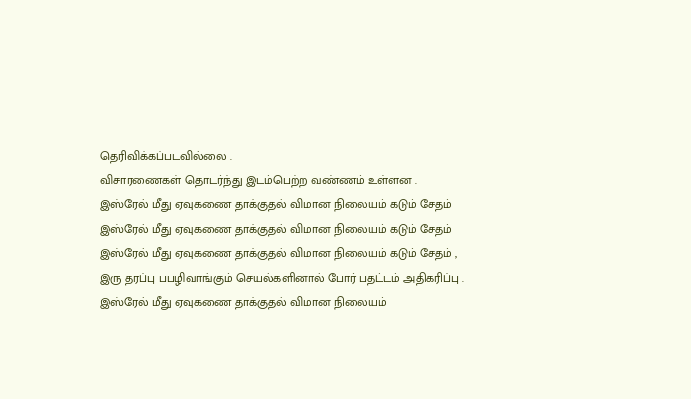தெரிவிக்கப்படவில்லை .
விசாரணைகள் தொடர்ந்து இடம்பெற்ற வண்ணம் உள்ளன .
இஸ்ரேல் மீது ஏவுகணை தாக்குதல் விமான நிலையம் கடும் சேதம்
இஸ்ரேல் மீது ஏவுகணை தாக்குதல் விமான நிலையம் கடும் சேதம்
இஸ்ரேல் மீது ஏவுகணை தாக்குதல் விமான நிலையம் கடும் சேதம் ,
இரு தரப்பு பபழிவாங்கும் செயல்களினால் போர் பதட்டம் அதிகரிப்பு .
இஸ்ரேல் மீது ஏவுகணை தாக்குதல் விமான நிலையம்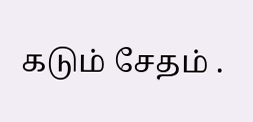கடும் சேதம் .